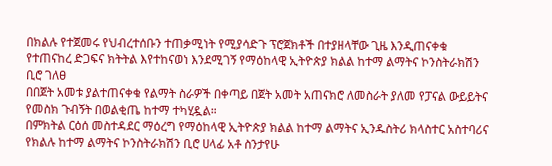በክልሉ የተጀመሩ የህብረተሰቡን ተጠቃሚነት የሚያሳድጉ ፕሮጀክቶች በተያዘላቸው ጊዜ እንዲጠናቀቁ የተጠናከረ ድጋፍና ክትትል እየተከናወነ እንደሚገኝ የማዕከላዊ ኢትዮጵያ ክልል ከተማ ልማትና ኮንስትራክሽን ቢሮ ገለፀ
በበጀት አመቱ ያልተጠናቀቁ የልማት ስራዎች በቀጣይ በጀት አመት አጠናክሮ ለመስራት ያለመ የፓናል ውይይትና የመስክ ጉብኝት በወልቂጤ ከተማ ተካሂዷል።
በምክትል ርዕሰ መስተዳደር ማዕረግ የማዕከላዊ ኢትዮጵያ ክልል ከተማ ልማትና ኢንዱስትሪ ክላስተር አስተባሪና የክልሉ ከተማ ልማትና ኮንስትራክሽን ቢሮ ሀላፊ አቶ ስንታየሁ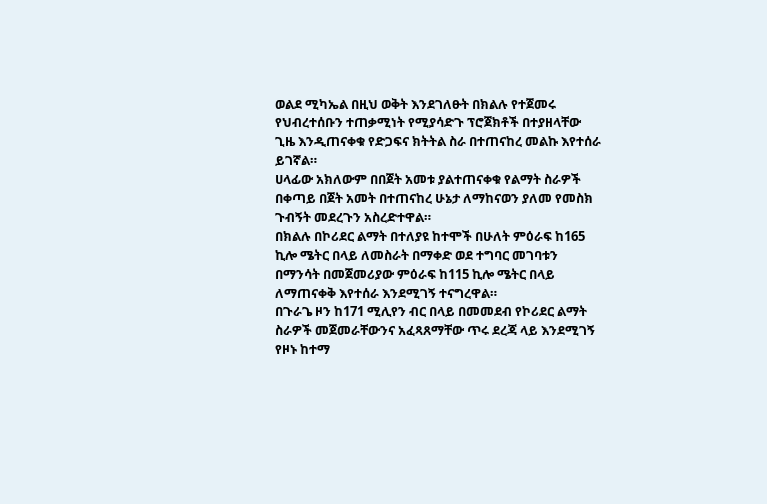ወልደ ሚካኤል በዚህ ወቅት እንደገለፁት በክልሉ የተጀመሩ የህብረተሰቡን ተጠቃሚነት የሚያሳድጉ ፕሮጀክቶች በተያዘላቸው ጊዜ እንዲጠናቀቁ የድጋፍና ክትትል ስራ በተጠናከረ መልኩ እየተሰራ ይገኛል።
ሀላፊው አክለውም በበጀት አመቱ ያልተጠናቀቁ የልማት ስራዎች በቀጣይ በጀት አመት በተጠናከረ ሁኔታ ለማከናወን ያለመ የመስክ ጉብኝት መደረጉን አስረድተዋል።
በክልሉ በኮሪደር ልማት በተለያዩ ከተሞች በሁለት ምዕራፍ ከ165 ኪሎ ሜትር በላይ ለመስራት በማቀድ ወደ ተግባር መገባቱን በማንሳት በመጀመሪያው ምዕራፍ ከ115 ኪሎ ሜትር በላይ ለማጠናቀቅ እየተሰራ እንደሚገኝ ተናግረዋል።
በጉራጌ ዞን ከ171 ሚሊየን ብር በላይ በመመደብ የኮሪደር ልማት ስራዎች መጀመራቸውንና አፈጻጸማቸው ጥሩ ደረጃ ላይ እንደሚገኝ የዞኑ ከተማ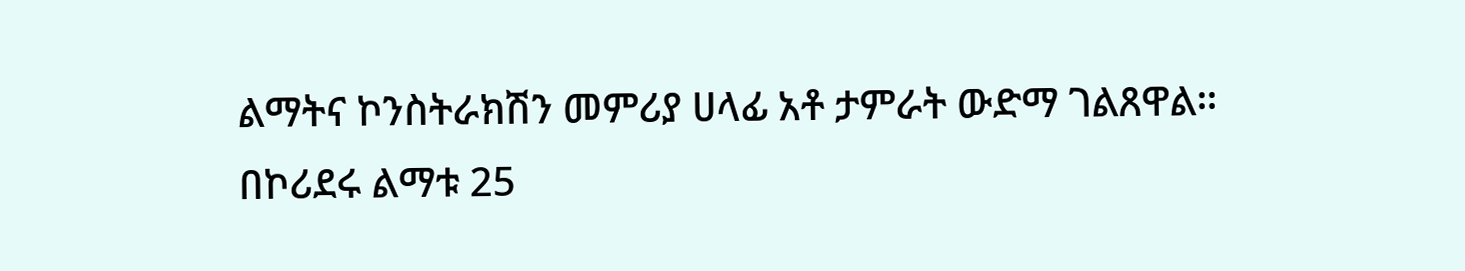ልማትና ኮንስትራክሽን መምሪያ ሀላፊ አቶ ታምራት ውድማ ገልጸዋል።
በኮሪደሩ ልማቱ 25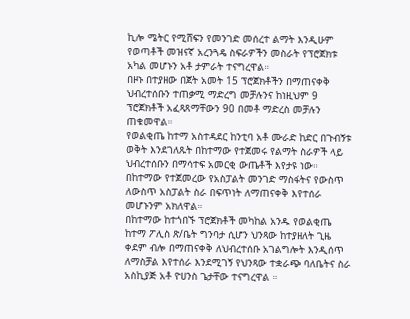ኪሎ ሜትር የሚሸፍን የመንገድ መሰረተ ልማት እንዲሁም የወጣቶች መዝናኛ አረንጓዴ ስፍራዎችን መስራት የፕሮጀክቱ አካል መሆኑን አቶ ታምራት ተናግረዋል።
በዞኑ በተያዘው በጀት አመት 15 ፕሮጀክቶችን በማጠናቀቅ ህብረተሰቡን ተጠቃሚ ማድረግ መቻሉንና ከነዚህም 9 ፕሮጀክቶች አፈጻጸማቸውን 90 በመቶ ማድረስ መቻሉን ጠቁመዋል።
የወልቂጤ ከተማ አስተዳደር ከንቲባ አቶ ሙራድ ከድር በጉብኝቱ ወቅት እንደገለጹት በከተማው የተጀመሩ የልማት ስራዎች ላይ ህብረተሰቡን በማሳተፍ አመርቂ ውጤቶች እየታዩ ነው።
በከተማው የተጀመረው የአስፓልት መንገድ ማስፋትና የውስጥ ለውስጥ አስፓልት ስራ በፍጥነት ለማጠናቀቅ እየተሰራ መሆኑንም አክለዋል።
በከተማው ከተጎበኙ ፕሮጀክቶች መካከል አንዱ የወልቂጤ ከተማ ፖሊስ ጽ/ቤት ግንባታ ሲሆን ህንጻው ከተያዘለት ጊዜ ቀደም ብሎ በማጠናቀቅ ለህብረተሰቡ አገልግሎት እንዲሰጥ ለማስቻል እየተሰራ እንደሚገኝ የህንጻው ተቋራጭ ባለቤትና ስራ አስኪያጅ አቶ ዮሀንስ ጌታቸው ተናግረዋል ።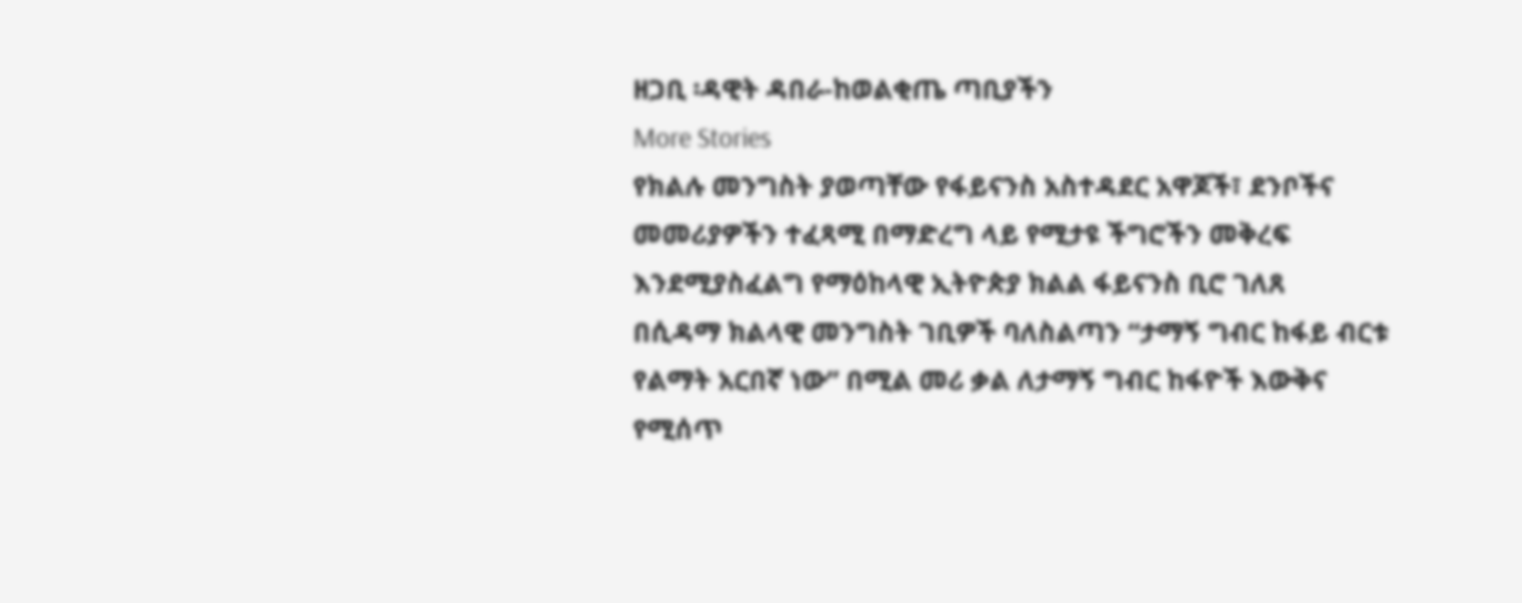ዘጋቢ ፡ዳዊት ዳበራ-ከወልቂጤ ጣቢያችን
More Stories
የክልሉ መንግስት ያወጣቸው የፋይናንስ አስተዳደር አዋጆች፣ ደንቦችና መመሪያዎችን ተፈጻሚ በማድረግ ላይ የሚታዩ ችግሮችን መቅረፍ እንደሚያስፈልግ የማዕከላዊ ኢትዮጵያ ክልል ፋይናንስ ቢሮ ገለጸ
በሲዳማ ክልላዊ መንግስት ገቢዎች ባለስልጣን “ታማኝ ግብር ከፋይ ብርቱ የልማት አርበኛ ነው” በሚል መሪ ቃል ለታማኝ ግብር ከፋዮች እውቅና የሚሰጥ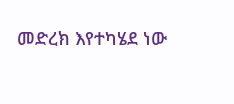መድረክ እየተካሄደ ነው